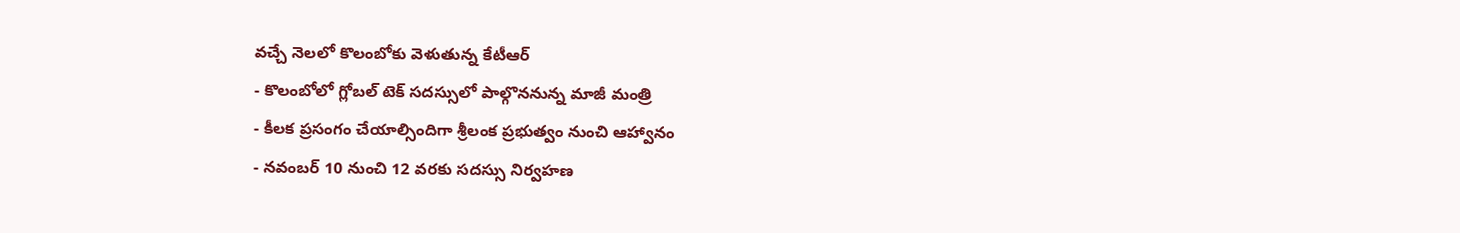వచ్చే నెలలో కొలంబోకు వెళుతున్న కేటీఆర్
- కొలంబోలో గ్లోబల్ టెక్ సదస్సులో పాల్గొననున్న మాజీ మంత్రి
- కీలక ప్రసంగం చేయాల్సిందిగా శ్రీలంక ప్రభుత్వం నుంచి ఆహ్వానం
- నవంబర్ 10 నుంచి 12 వరకు సదస్సు నిర్వహణ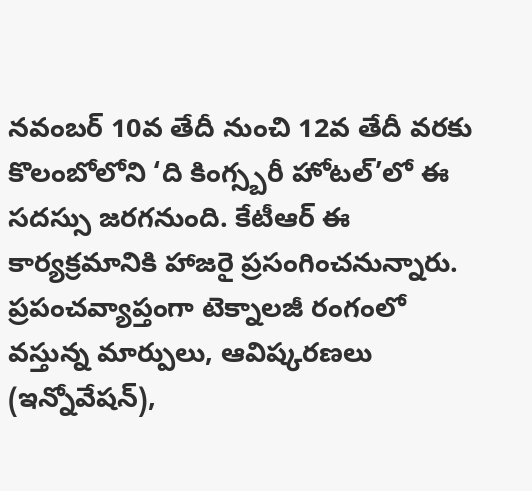నవంబర్ 10వ తేదీ నుంచి 12వ తేదీ వరకు కొలంబోలోని ‘ది కింగ్స్బరీ హోటల్’లో ఈ సదస్సు జరగనుంది. కేటీఆర్ ఈ కార్యక్రమానికి హాజరై ప్రసంగించనున్నారు. ప్రపంచవ్యాప్తంగా టెక్నాలజీ రంగంలో వస్తున్న మార్పులు, ఆవిష్కరణలు (ఇన్నోవేషన్),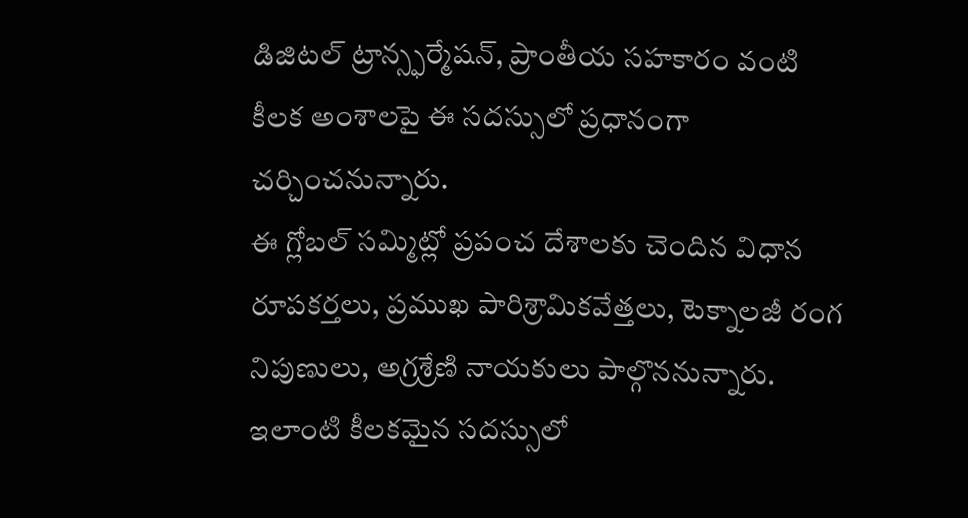డిజిటల్ ట్రాన్స్ఫర్మేషన్, ప్రాంతీయ సహకారం వంటి కీలక అంశాలపై ఈ సదస్సులో ప్రధానంగా చర్చించనున్నారు.
ఈ గ్లోబల్ సమ్మిట్లో ప్రపంచ దేశాలకు చెందిన విధాన రూపకర్తలు, ప్రముఖ పారిశ్రామికవేత్తలు, టెక్నాలజీ రంగ నిపుణులు, అగ్రశ్రేణి నాయకులు పాల్గొననున్నారు. ఇలాంటి కీలకమైన సదస్సులో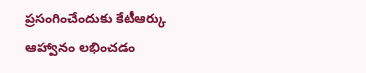ప్రసంగించేందుకు కేటీఆర్కు ఆహ్వానం లభించడం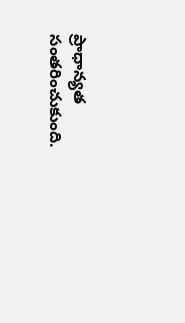ప్రాధాన్యత సంతరించుకుంది.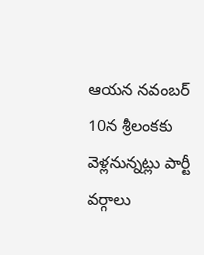ఆయన నవంబర్ 10న శ్రీలంకకు వెళ్లనున్నట్లు పార్టీ వర్గాలు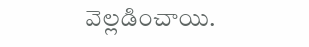వెల్లడించాయి.